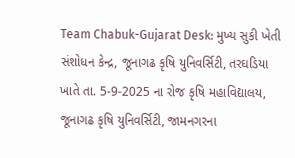Team Chabuk-Gujarat Desk: મુખ્ય સુકી ખેતી સંશોધન કેન્દ્ર, જૂનાગઢ કૃષિ યુનિવર્સિટી, તરઘડિયા ખાતે તા. 5-9-2025 ના રોજ કૃષિ મહાવિદ્યાલય, જૂનાગઢ કૃષિ યુનિવર્સિટી, જામનગરના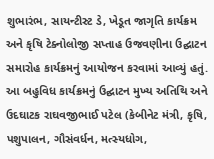શુભારંભ, સાયન્ટીસ્ટ ડે, ખેડૂત જાગૃતિ કાર્યક્રમ અને કૃષિ ટેક્નોલોજી સપ્તાહ ઉજવણીના ઉદ્ઘાટન સમારોહ કાર્યક્રમનું આયોજન કરવામાં આવ્યું હતું. આ બહુવિધ કાર્યક્રમનું ઉદ્ઘાટન મુખ્ય અતિથિ અને ઉદઘાટક રાઘવજીભાઈ પટેલ (કેબીનેટ મંત્રી, કૃષિ, પશુપાલન, ગૌસંવર્ધન, મત્સ્યધોગ,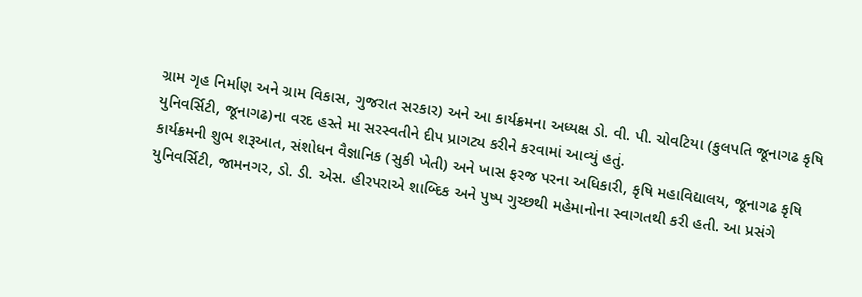ગ્રામ ગૃહ નિર્માણ અને ગ્રામ વિકાસ, ગુજરાત સરકાર) અને આ કાર્યક્રમના અધ્યક્ષ ડો. વી. પી. ચોવટિયા (કુલપતિ જૂનાગઢ કૃષિ યુનિવર્સિટી, જૂનાગઢ)ના વરદ હસ્તે મા સરસ્વતીને દીપ પ્રાગટ્ય કરીને કરવામાં આવ્યું હતું.
કાર્યક્રમની શુભ શરૂઆત, સંશોધન વૈજ્ઞાનિક (સુકી ખેતી) અને ખાસ ફરજ પરના અધિકારી, કૃષિ મહાવિદ્યાલય, જૂનાગઢ કૃષિ યુનિવર્સિટી, જામનગર, ડો. ડી. એસ. હીરપરાએ શાબ્દિક અને પુષ્પ ગુચ્છથી મહેમાનોના સ્વાગતથી કરી હતી. આ પ્રસંગે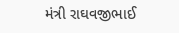મંત્રી રાઘવજીભાઈ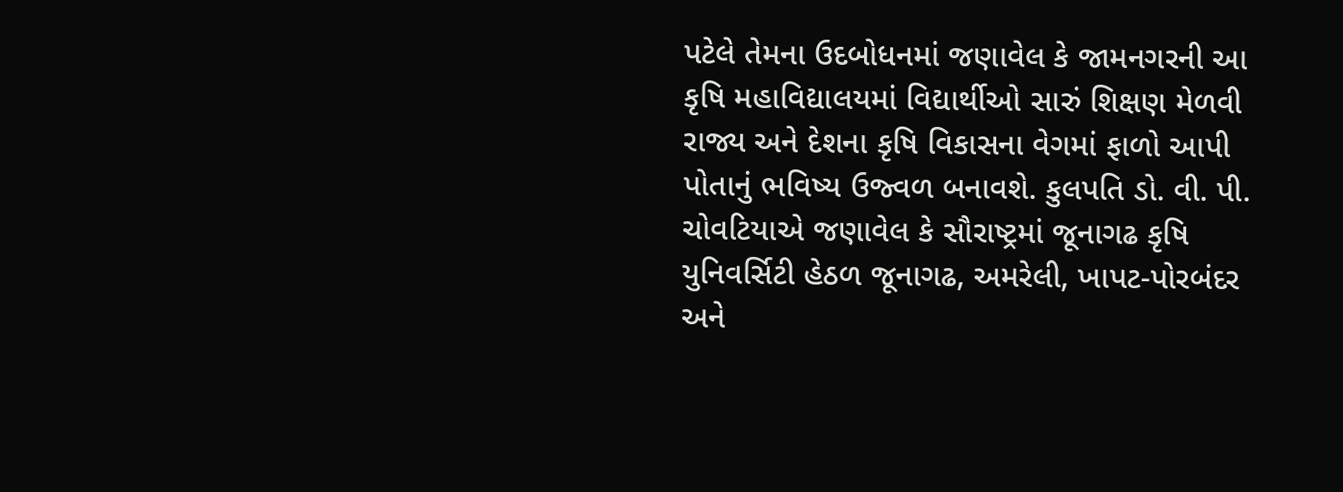પટેલે તેમના ઉદબોધનમાં જણાવેલ કે જામનગરની આ કૃષિ મહાવિદ્યાલયમાં વિદ્યાર્થીઓ સારું શિક્ષણ મેળવી રાજ્ય અને દેશના કૃષિ વિકાસના વેગમાં ફાળો આપી પોતાનું ભવિષ્ય ઉજ્વળ બનાવશે. કુલપતિ ડો. વી. પી. ચોવટિયાએ જણાવેલ કે સૌરાષ્ટ્રમાં જૂનાગઢ કૃષિ યુનિવર્સિટી હેઠળ જૂનાગઢ, અમરેલી, ખાપટ-પોરબંદર અને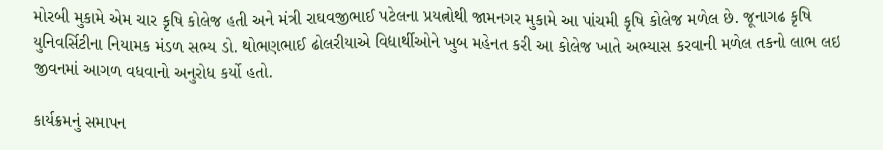મોરબી મુકામે એમ ચાર કૃષિ કોલેજ હતી અને મંત્રી રાઘવજીભાઈ પટેલના પ્રયત્નોથી જામનગર મુકામે આ પાંચમી કૃષિ કોલેજ મળેલ છે. જૂનાગઢ કૃષિ યુનિવર્સિટીના નિયામક મંડળ સભ્ય ડો. થોભણભાઈ ઢોલરીયાએ વિદ્યાર્થીઓને ખુબ મહેનત કરી આ કોલેજ ખાતે અભ્યાસ કરવાની મળેલ તકનો લાભ લઇ જીવનમાં આગળ વધવાનો અનુરોધ કર્યો હતો.

કાર્યક્રમનું સમાપન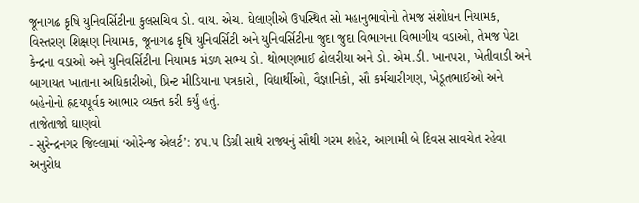જૂનાગઢ કૃષિ યુનિવર્સિટીના કુલસચિવ ડો. વાય. એચ. ઘેલાણીએ ઉપસ્થિત સો મહાનુભાવોનો તેમજ સંશોધન નિયામક, વિસ્તરણ શિક્ષણ નિયામક, જૂનાગઢ કૃષિ યુનિવર્સિટી અને યુનિવર્સિટીના જુદા જુદા વિભાગના વિભાગીય વડાઓ, તેમજ પેટા કેન્દ્રના વડાઓ અને યુનિવર્સિટીના નિયામક મંડળ સભ્ય ડો. થોભણભાઈ ઢોલરીયા અને ડો. એમ.ડી. ખાનપરા, ખેતીવાડી અને બાગાયત ખાતાના અધિકારીઓ, પ્રિન્ટ મીડિયાના પત્રકારો, વિદ્યાર્થીઓ, વૈજ્ઞાનિકો, સૌ કર્મચારીગણ, ખેડૂતભાઈઓ અને બહેનોનો હ્રદયપૂર્વક આભાર વ્યક્ત કરી કર્યું હતું.
તાજેતાજો ઘાણવો
- સુરેન્દ્રનગર જિલ્લામાં ‘ઓરેન્જ એલર્ટ’: ૪૫.૫ ડિગ્રી સાથે રાજ્યનું સૌથી ગરમ શહેર, આગામી બે દિવસ સાવચેત રહેવા અનુરોધ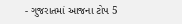- ગુજરાતમાં આજના ટોપ 5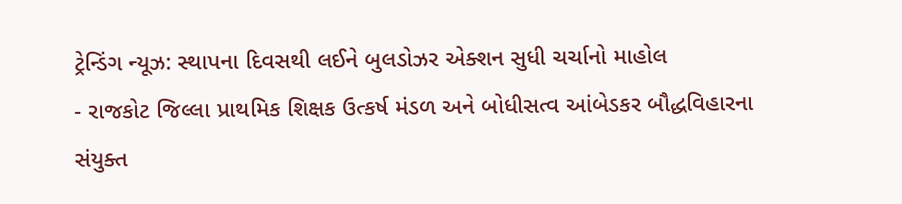ટ્રેન્ડિંગ ન્યૂઝ: સ્થાપના દિવસથી લઈને બુલડોઝર એક્શન સુધી ચર્ચાનો માહોલ
- રાજકોટ જિલ્લા પ્રાથમિક શિક્ષક ઉત્કર્ષ મંડળ અને બોધીસત્વ આંબેડકર બૌદ્ધવિહારના સંયુક્ત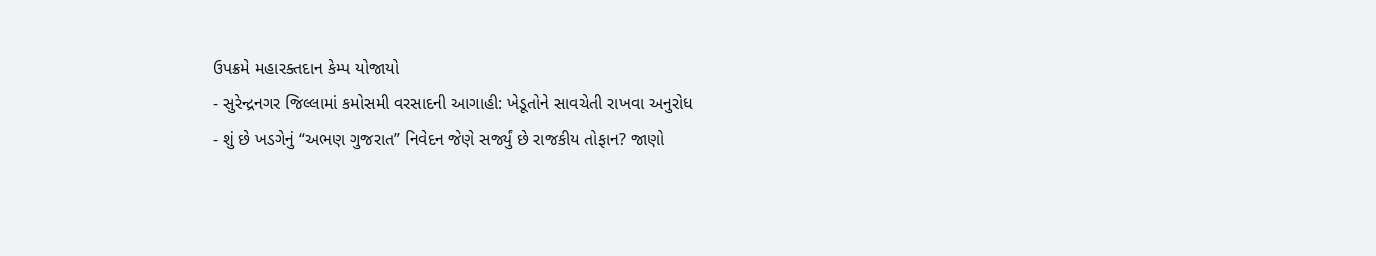ઉપક્રમે મહારક્તદાન કેમ્પ યોજાયો
- સુરેન્દ્રનગર જિલ્લામાં કમોસમી વરસાદની આગાહી: ખેડૂતોને સાવચેતી રાખવા અનુરોધ
- શું છે ખડગેનું “અભણ ગુજરાત” નિવેદન જેણે સર્જ્યું છે રાજકીય તોફાન? જાણો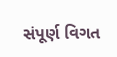સંપૂર્ણ વિગત